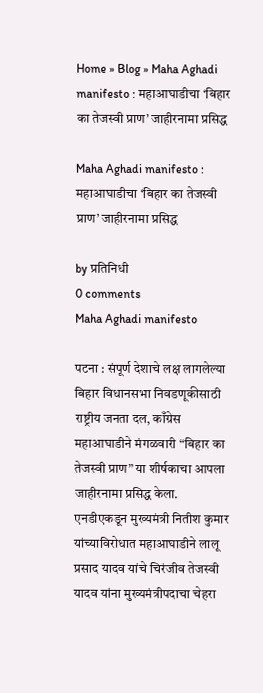Home » Blog » Maha Aghadi manifesto : महाआघाडीचा ‘बिहार का तेजस्वी प्राण’ जाहीरनामा प्रसिद्ध

Maha Aghadi manifesto : महाआघाडीचा ‘बिहार का तेजस्वी प्राण’ जाहीरनामा प्रसिद्ध

by प्रतिनिधी
0 comments
Maha Aghadi manifesto

पटना : संपूर्ण देशाचे लक्ष लागलेल्या बिहार विधानसभा निवडणूकीसाठी राष्ट्रीय जनता दल, काँग्रेस महाआघाडीने मंगळवारी “बिहार का तेजस्वी प्राण” या शीर्षकाचा आपला जाहीरनामा प्रसिद्ध केला. एनडीएकडून मुख्यमंत्री नितीश कुमार यांच्याविरोधात महाआघाडीने लालू प्रसाद यादव यांचे चिरंजीव तेजस्वी यादव यांना मुख्यमंत्रीपदाचा चेहरा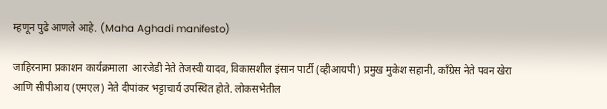म्हणून पुढे आणले आहे. (Maha Aghadi manifesto)

जाहिरनामा प्रकाशन कार्यक्रमाला  आरजेडी नेते तेजस्वी यादव, विकासशील इंसान पार्टी (व्हीआयपी) प्रमुख मुकेश सहानी, काँग्रेस नेते पवन खेरा आणि सीपीआय (एमएल) नेते दीपांकर भट्टाचार्य उपस्थित होते. लोकसभेतील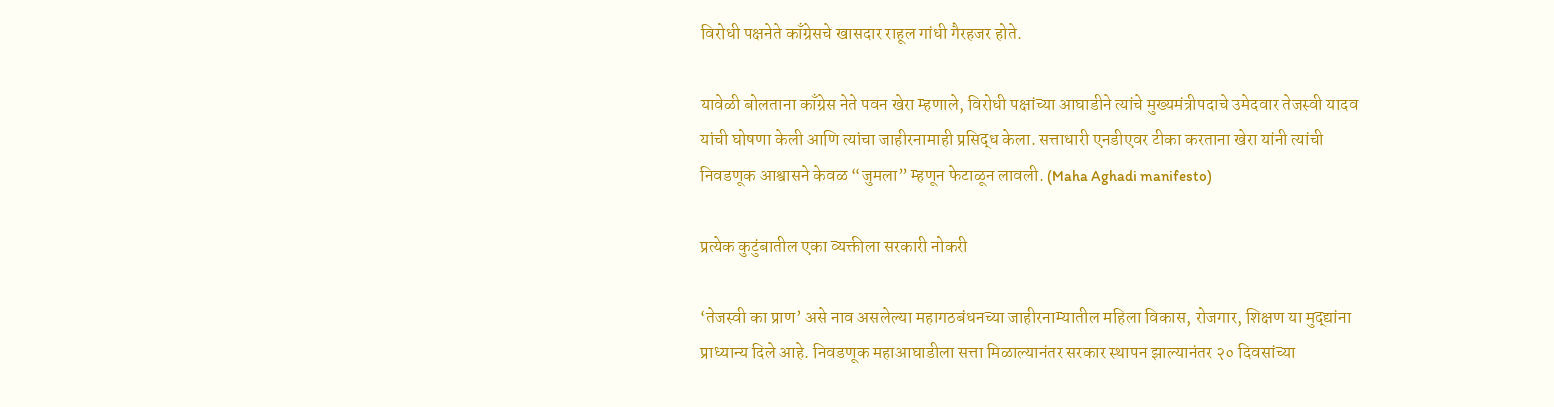विरोधी पक्षनेते काँग्रेसचे खासदार राहूल गांधी गैरहजर होते.

यावेळी बोलताना काँग्रेस नेते पवन खेरा म्हणाले, विरोधी पक्षांच्या आघाडीने त्यांचे मुख्यमंत्रीपदाचे उमेदवार तेजस्वी यादव यांची घोषणा केली आणि त्यांचा जाहीरनामाही प्रसिद्ध केला. सत्ताधारी एनडीएवर टीका करताना खेरा यांनी त्यांची निवडणूक आश्वासने केवळ “जुमला” म्हणून फेटाळून लावली. (Maha Aghadi manifesto)

प्रत्येक कुटुंबातील एका व्यक्तीला सरकारी नोकरी

‘तेजस्वी का प्राण’ असे नाव असलेल्या महागठबंधनच्या जाहीरनाम्यातील महिला विकास, रोजगार, शिक्षण या मुद्द्यांना प्राध्यान्य दिले आहे. निवडणूक महाआघाडीला सत्ता मिळाल्यानंतर सरकार स्थापन झाल्यानंतर २० दिवसांच्या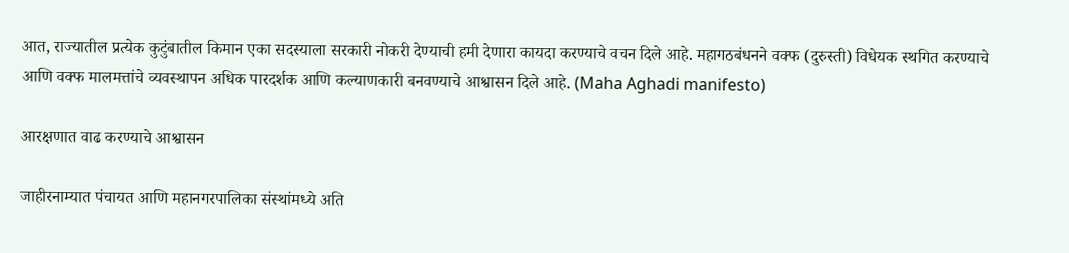आत, राज्यातील प्रत्येक कुटुंबातील किमान एका सदस्याला सरकारी नोकरी देण्याची हमी देणारा कायदा करण्याचे वचन दिले आहे. महागठबंधनने वक्फ (दुरुस्ती) विधेयक स्थगित करण्याचे आणि वक्फ मालमत्तांचे व्यवस्थापन अधिक पारदर्शक आणि कल्याणकारी बनवण्याचे आश्वासन दिले आहे. (Maha Aghadi manifesto)

आरक्षणात वाढ करण्याचे आश्वासन

जाहीरनाम्यात पंचायत आणि महानगरपालिका संस्थांमध्ये अति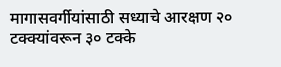मागासवर्गीयांसाठी सध्याचे आरक्षण २० टक्क्यांवरून ३० टक्के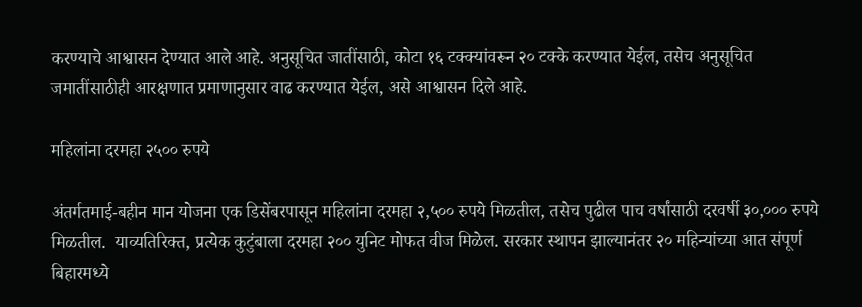करण्याचे आश्वासन देण्यात आले आहे. अनुसूचित जातींसाठी, कोटा १६ टक्क्यांवरून २० टक्के करण्यात येईल, तसेच अनुसूचित जमातींसाठीही आरक्षणात प्रमाणानुसार वाढ करण्यात येईल, असे आश्वासन दिले आहे.

महिलांना दरमहा २५०० रुपये

अंतर्गतमाई-बहीन मान योजना एक डिसेंबरपासून महिलांना दरमहा २,५०० रुपये मिळतील, तसेच पुढील पाच वर्षांसाठी दरवर्षी ३०,००० रुपये मिळतील.  याव्यतिरिक्त, प्रत्येक कुटुंबाला दरमहा २०० युनिट मोफत वीज मिळेल. सरकार स्थापन झाल्यानंतर २० महिन्यांच्या आत संपूर्ण बिहारमध्ये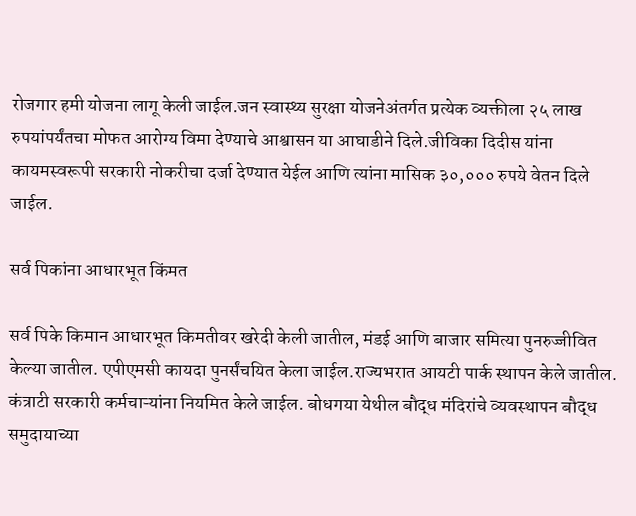रोजगार हमी योजना लागू केली जाईल.जन स्वास्थ्य सुरक्षा योजनेअंतर्गत प्रत्येक व्यक्तीला २५ लाख रुपयांपर्यंतचा मोफत आरोग्य विमा देण्याचे आश्वासन या आघाडीने दिले.जीविका दिदीस यांना कायमस्वरूपी सरकारी नोकरीचा दर्जा देण्यात येईल आणि त्यांना मासिक ३०,००० रुपये वेतन दिले जाईल.

सर्व पिकांना आधारभूत किंमत

सर्व पिके किमान आधारभूत किमतीवर खरेदी केली जातील, मंडई आणि बाजार समित्या पुनरुज्जीवित केल्या जातील. एपीएमसी कायदा पुनर्संचयित केला जाईल.राज्यभरात आयटी पार्क स्थापन केले जातील. कंत्राटी सरकारी कर्मचाऱ्यांना नियमित केले जाईल. बोधगया येथील बौद्ध मंदिरांचे व्यवस्थापन बौद्ध समुदायाच्या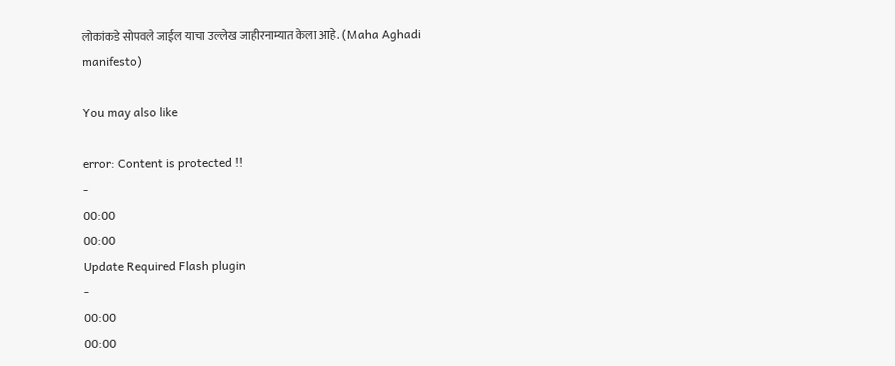लोकांकडे सोपवले जाईल याचा उल्लेख जाहीरनाम्यात केला आहे. (Maha Aghadi manifesto)

You may also like

error: Content is protected !!
-
00:00
00:00
Update Required Flash plugin
-
00:00
00:00